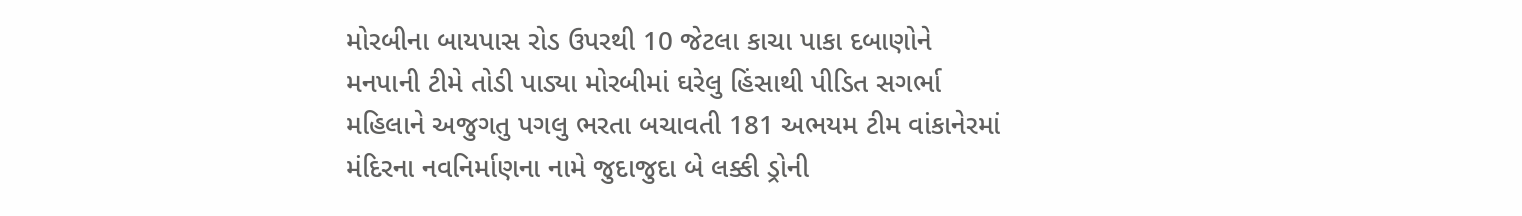મોરબીના બાયપાસ રોડ ઉપરથી 10 જેટલા કાચા પાકા દબાણોને મનપાની ટીમે તોડી પાડ્યા મોરબીમાં ઘરેલુ હિંસાથી પીડિત સગર્ભા મહિલાને અજુગતુ પગલુ ભરતા બચાવતી 181 અભયમ ટીમ વાંકાનેરમાં મંદિરના નવનિર્માણના નામે જુદાજુદા બે લક્કી ડ્રોની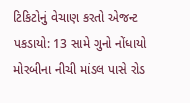ટિકિટોનું વેચાણ કરતો એજન્ટ પકડાયો: 13 સામે ગુનો નોંધાયો મોરબીના નીચી માંડલ પાસે રોડ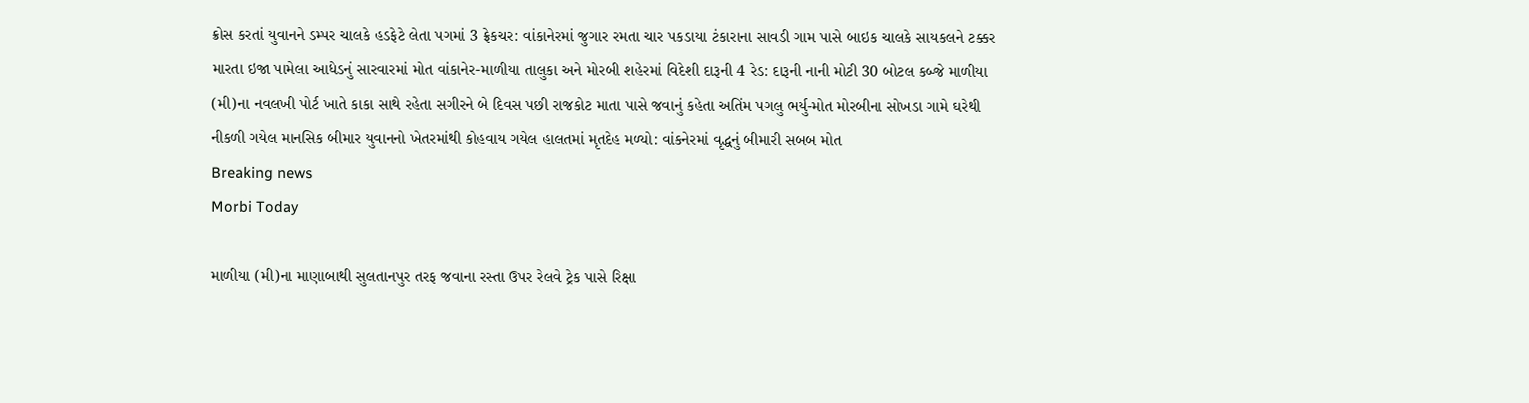ક્રોસ કરતાં યુવાનને ડમ્પર ચાલકે હડફેટે લેતા પગમાં 3 ફ્રેકચર: વાંકાનેરમાં જુગાર રમતા ચાર પકડાયા ટંકારાના સાવડી ગામ પાસે બાઇક ચાલકે સાયકલને ટક્કર મારતા ઇજા પામેલા આધેડનું સારવારમાં મોત વાંકાનેર-માળીયા તાલુકા અને મોરબી શહેરમાં વિદેશી દારૂની 4 રેડ: દારૂની નાની મોટી 30 બોટલ કબ્જે માળીયા (મી)ના નવલખી પોર્ટ ખાતે કાકા સાથે રહેતા સગીરને બે દિવસ પછી રાજકોટ માતા પાસે જવાનું કહેતા અતિંમ પગલુ ભર્યુ-મોત મોરબીના સોખડા ગામે ઘરેથી નીકળી ગયેલ માનસિક બીમાર યુવાનનો ખેતરમાંથી કોહવાય ગયેલ હાલતમાં મૃતદેહ મળ્યો: વાંકનેરમાં વૃદ્ધનું બીમારી સબબ મોત
Breaking news
Morbi Today

માળીયા (મી)ના માણાબાથી સુલતાનપુર તરફ જવાના રસ્તા ઉપર રેલવે ટ્રેક પાસે રિક્ષા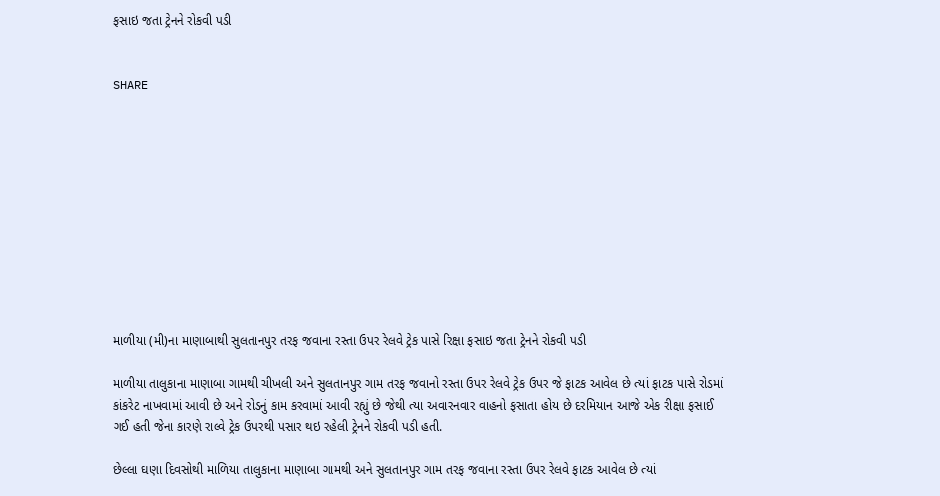ફસાઇ જતા ટ્રેનને રોકવી પડી


SHARE











માળીયા (મી)ના માણાબાથી સુલતાનપુર તરફ જવાના રસ્તા ઉપર રેલવે ટ્રેક પાસે રિક્ષા ફસાઇ જતા ટ્રેનને રોકવી પડી

માળીયા તાલુકાના માણાબા ગામથી ચીખલી અને સુલતાનપુર ગામ તરફ જવાનો રસ્તા ઉપર રેલવે ટ્રેક ઉપર જે ફાટક આવેલ છે ત્યાં ફાટક પાસે રોડમાં કાંકરેટ નાખવામાં આવી છે અને રોડનું કામ કરવામાં આવી રહ્યું છે જેથી ત્યા અવારનવાર વાહનો ફસાતા હોય છે દરમિયાન આજે એક રીક્ષા ફસાઈ ગઈ હતી જેના કારણે રાલ્વે ટ્રેક ઉપરથી પસાર થઇ રહેલી ટ્રેનને રોકવી પડી હતી.

છેલ્લા ઘણા દિવસોથી માળિયા તાલુકાના માણાબા ગામથી અને સુલતાનપુર ગામ તરફ જવાના રસ્તા ઉપર રેલવે ફાટક આવેલ છે ત્યાં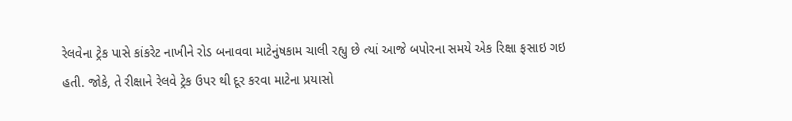રેલવેના ટ્રેક પાસે કાંકરેટ નાખીને રોડ બનાવવા માટેનુંષકામ ચાલી રહ્યુ છે ત્યાં આજે બપોરના સમયે એક રિક્ષા ફસાઇ ગઇ હતી. જોકે, તે રીક્ષાને રેલવે ટ્રેક ઉપર થી દૂર કરવા માટેના પ્રયાસો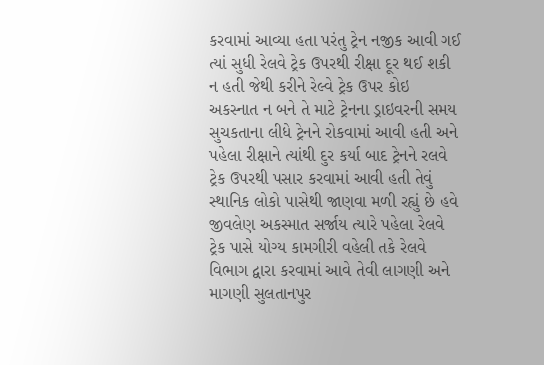કરવામાં આવ્યા હતા પરંતુ ટ્રેન નજીક આવી ગઈ ત્યાં સુધી રેલવે ટ્રેક ઉપરથી રીક્ષા દૂર થઈ શકી ન હતી જેથી કરીને રેલ્વે ટ્રેક ઉપર કોઇ અકસ્નાત ન બને તે માટે ટ્રેનના ડ્રાઇવરની સમય સુચકતાના લીધે ટ્રેનને રોકવામાં આવી હતી અને પહેલા રીક્ષાને ત્યાંથી દુર કર્યા બાદ ટ્રેનને રલવે ટ્રેક ઉપરથી પસાર કરવામાં આવી હતી તેવું સ્થાનિક લોકો પાસેથી જાણવા મળી રહ્યું છે હવે જીવલેણ અકસ્માત સર્જાય ત્યારે પહેલા રેલવે ટ્રેક પાસે યોગ્ય કામગીરી વહેલી તકે રેલવે વિભાગ દ્વારા કરવામાં આવે તેવી લાગણી અને માગણી સુલતાનપુર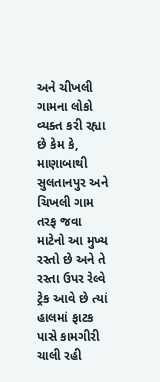અને ચીખલી ગામના લોકો વ્યક્ત કરી રહ્યા છે કેમ કે, માણાબાથી સુલતાનપુર અને ચિખલી ગામ તરફ જવા માટેનો આ મુખ્ય રસ્તો છે અને તે રસ્તા ઉપર રેલ્વે ટ્રેક આવે છે ત્યાં હાલમાં ફાટક પાસે કામગીરી ચાલી રહી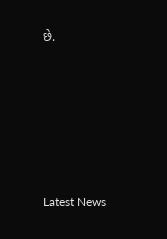છે.






Latest News